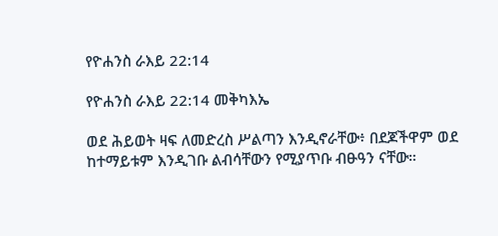የዮሐንስ ራእይ 22:14

የዮሐንስ ራእይ 22:14 መቅካእኤ

ወደ ሕይወት ዛፍ ለመድረስ ሥልጣን እንዲኖራቸው፥ በደጆችዋም ወደ ከተማይቱም እንዲገቡ ልብሳቸውን የሚያጥቡ ብፁዓን ናቸው።